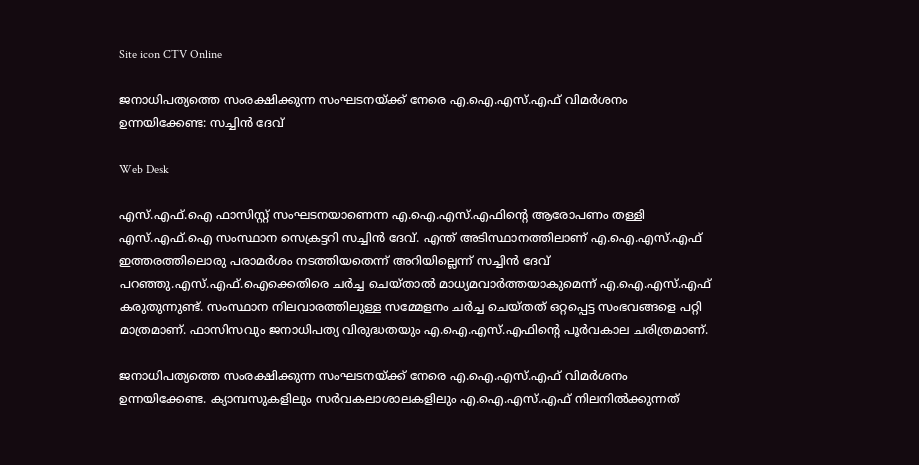Site icon CTV Online

ജനാധിപത്യത്തെ സംരക്ഷിക്കുന്ന സംഘടനയ്ക്ക് നേരെ എ.ഐ.എസ്.എഫ് വിമര്‍ശനം ഉന്നയിക്കേണ്ട: സച്ചിന്‍ ദേവ്

Web Desk

എസ്.എഫ്.ഐ ഫാസിസ്റ്റ് സംഘടനയാണെന്ന എ.ഐ.എസ്.എഫിന്റെ ആരോപണം തള്ളി എസ്.എഫ്.ഐ സംസ്ഥാന സെക്രട്ടറി സച്ചിന്‍ ദേവ്. എന്ത് അടിസ്ഥാനത്തിലാണ് എ.ഐ.എസ്.എഫ് ഇത്തരത്തിലൊരു പരാമര്‍ശം നടത്തിയതെന്ന് അറിയില്ലെന്ന് സച്ചിന്‍ ദേവ് പറഞ്ഞു.എസ്.എഫ്.ഐക്കെതിരെ ചര്‍ച്ച ചെയ്താല്‍ മാധ്യമവാര്‍ത്തയാകുമെന്ന് എ.ഐ.എസ്.എഫ് കരുതുന്നുണ്ട്. സംസ്ഥാന നിലവാരത്തിലുള്ള സമ്മേളനം ചര്‍ച്ച ചെയ്തത് ഒറ്റപ്പെട്ട സംഭവങ്ങളെ പറ്റി മാത്രമാണ്. ഫാസിസവും ജനാധിപത്യ വിരുദ്ധതയും എ.ഐ.എസ്.എഫിന്റെ പൂര്‍വകാല ചരിത്രമാണ്.

ജനാധിപത്യത്തെ സംരക്ഷിക്കുന്ന സംഘടനയ്ക്ക് നേരെ എ.ഐ.എസ്.എഫ് വിമര്‍ശനം ഉന്നയിക്കേണ്ട. ക്യാമ്പസുകളിലും സര്‍വകലാശാലകളിലും എ.ഐ.എസ്.എഫ് നിലനില്‍ക്കുന്നത്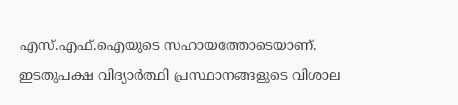എസ്.എഫ്.ഐയുടെ സഹായത്തോടെയാണ്. ഇടതുപക്ഷ വിദ്യാര്‍ത്ഥി പ്രസ്ഥാനങ്ങളുടെ വിശാല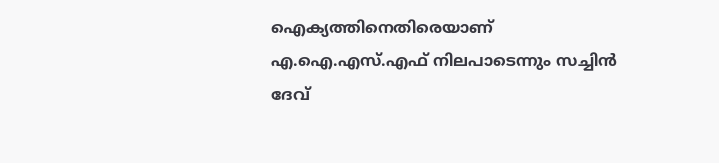ഐക്യത്തിനെതിരെയാണ് എ.ഐ.എസ്.എഫ് നിലപാടെന്നും സച്ചിന്‍ ദേവ്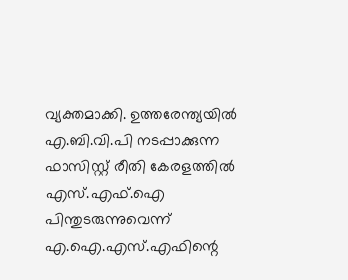വ്യക്തമാക്കി. ഉത്തരേന്ത്യയില്‍ എ.ബി.വി.പി നടപ്പാക്കുന്ന ഫാസിസ്റ്റ് രീതി കേരളത്തില്‍ എസ്.എഫ്.ഐ പിന്തുടരുന്നുവെന്ന് എ.ഐ.എസ്.എഫിന്റെ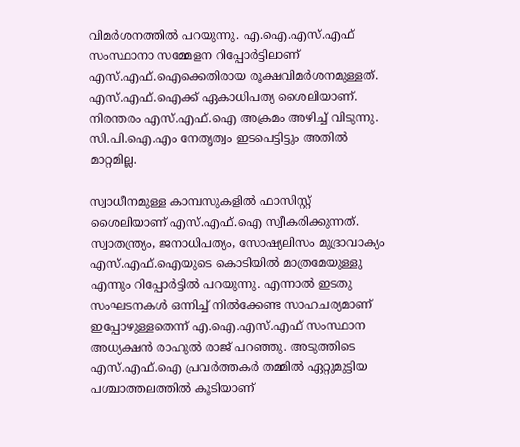വിമര്‍ശനത്തില്‍ പറയുന്നു. എ.ഐ.എസ്.എഫ് സംസ്ഥാനാ സമ്മേളന റിപ്പോര്‍ട്ടിലാണ് എസ്.എഫ്.ഐക്കെതിരായ രൂക്ഷവിമര്‍ശനമുള്ളത്. എസ്.എഫ്.ഐക്ക് ഏകാധിപത്യ ശൈലിയാണ്. നിരന്തരം എസ്.എഫ്.ഐ അക്രമം അഴിച്ച് വിടുന്നു. സി.പി.ഐ.എം നേതൃത്വം ഇടപെട്ടിട്ടും അതില്‍ മാറ്റമില്ല.

സ്വാധീനമുള്ള കാമ്പസുകളില്‍ ഫാസിസ്റ്റ് ശൈലിയാണ് എസ്.എഫ്.ഐ സ്വീകരിക്കുന്നത്. സ്വാതന്ത്ര്യം, ജനാധിപത്യം, സോഷ്യലിസം മുദ്രാവാക്യം എസ്.എഫ്.ഐയുടെ കൊടിയില്‍ മാത്രമേയുള്ളു എന്നും റിപ്പോര്‍ട്ടില്‍ പറയുന്നു. എന്നാല്‍ ഇടതു സംഘടനകള്‍ ഒന്നിച്ച് നില്‍ക്കേണ്ട സാഹചര്യമാണ് ഇപ്പോഴുള്ളതെന്ന് എ.ഐ.എസ്.എഫ് സംസ്ഥാന അധ്യക്ഷന്‍ രാഹുല്‍ രാജ് പറഞ്ഞു. അടുത്തിടെ എസ്.എഫ്.ഐ പ്രവര്‍ത്തകര്‍ തമ്മില്‍ ഏറ്റുമുട്ടിയ പശ്ചാത്തലത്തില്‍ കൂടിയാണ്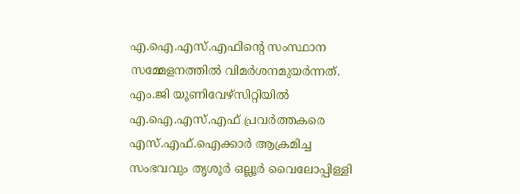എ.ഐ.എസ്.എഫിന്റെ സംസ്ഥാന സമ്മേളനത്തില്‍ വിമര്‍ശനമുയര്‍ന്നത്. എം.ജി യൂണിവേഴ്സിറ്റിയില്‍ എ.ഐ.എസ്.എഫ് പ്രവര്‍ത്തകരെ എസ്.എഫ്.ഐക്കാര്‍ ആക്രമിച്ച സംഭവവും തൃശൂര്‍ ഒല്ലൂര്‍ വൈലോപ്പിള്ളി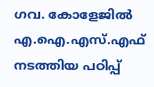ഗവ. കോളേജില്‍ എ.ഐ.എസ്.എഫ് നടത്തിയ പഠിപ്പ്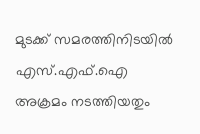മുടക്ക് സമരത്തിനിടയില്‍ എസ്.എഫ്.ഐ അക്രമം നടത്തിയതും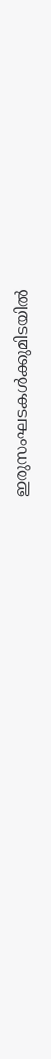ഇരുസംഘടകള്‍ക്കുമിടയില്‍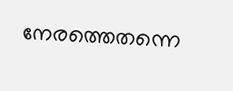നേരത്തെതന്നെ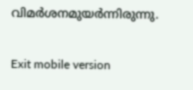വിമര്‍ശനമുയര്‍ന്നിരുന്നു.

Exit mobile version